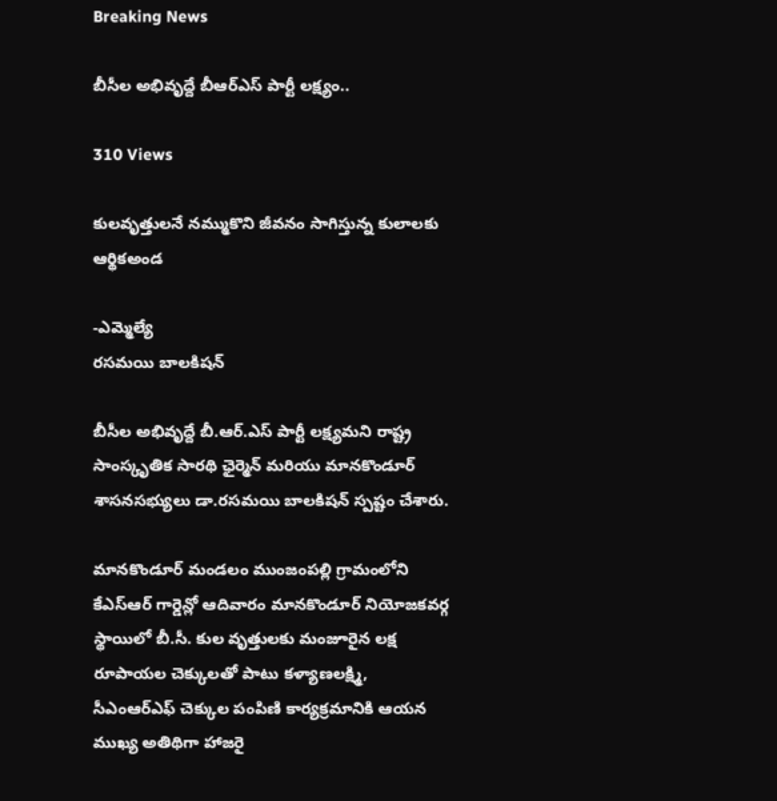Breaking News

బీసీల అభివృద్దే బీఆర్ఎస్ పార్టీ లక్ష్యం..

310 Views

కులవృత్తులనే నమ్ముకొని జీవనం సాగిస్తున్న కులాలకు ఆర్థికఅండ

-ఎమ్మెల్యే
రసమయి బాలకిషన్

బీసీల అభివృద్దే బీ.ఆర్.ఎస్ పార్టీ లక్ష్యమని రాష్ట్ర సాంస్కృతిక సారథి ఛైర్మెన్ మరియు మానకొండూర్ శాసనసభ్యులు డా.రసమయి బాలకిషన్ స్పష్టం చేశారు.

మానకొండూర్ మండలం ముంజంపల్లి గ్రామంలోని కేఎస్ఆర్ గార్డెన్లో ఆదివారం మానకొండూర్ నియోజకవర్గ స్థాయిలో బీ.సీ. కుల వృత్తులకు మంజూరైన లక్ష రూపాయల చెక్కులతో పాటు కళ్యాణలక్ష్మి, సీఎంఆర్ఎఫ్ చెక్కుల పంపిణి కార్యక్రమానికి ఆయన ముఖ్య అతిథిగా హాజరై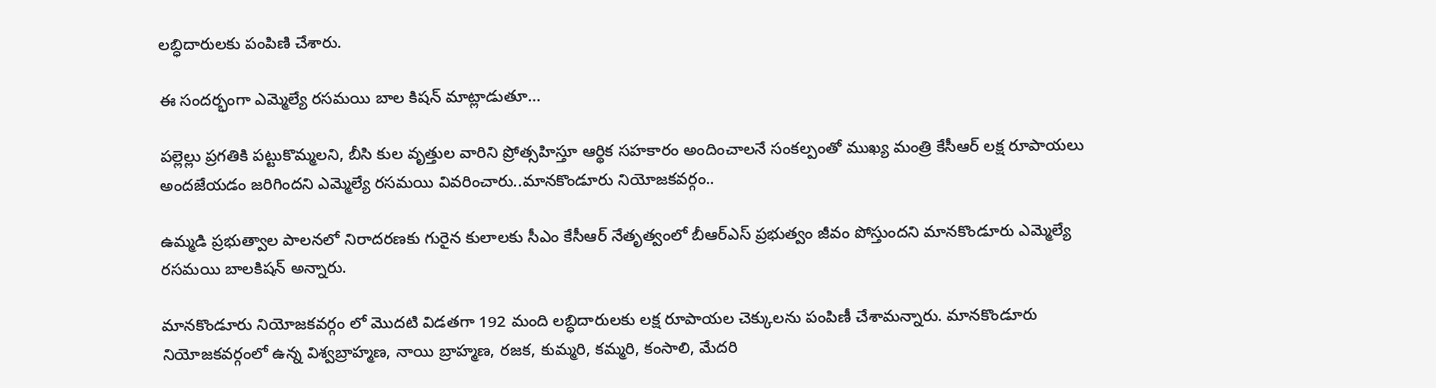లబ్ధిదారులకు పంపిణి చేశారు.

ఈ సందర్భంగా ఎమ్మెల్యే రసమయి బాల కిషన్ మాట్లాడుతూ…

పల్లెల్లు ప్రగతికి పట్టుకొమ్మలని, బీసి కుల వృత్తుల వారిని ప్రోత్సహిస్తూ ఆర్థిక సహకారం అందించాలనే సంకల్పంతో ముఖ్య మంత్రి కేసీఆర్ లక్ష రూపాయలు అందజేయడం జరిగిందని ఎమ్మెల్యే రసమయి వివరించారు..మానకొండూరు నియోజకవర్గం..

ఉమ్మడి ప్రభుత్వాల పాలనలో నిరాదరణకు గురైన కులాలకు సీఎం కేసీఆర్ నేతృత్వంలో బీఆర్ఎస్ ప్రభుత్వం జీవం పోస్తుందని మానకొండూరు ఎమ్మెల్యే రసమయి బాలకిషన్ అన్నారు.

మానకొండూరు నియోజకవర్గం లో మొదటి విడతగా 192 మంది లబ్ధిదారులకు లక్ష రూపాయల చెక్కులను పంపిణీ చేశామన్నారు. మానకొండూరు నియోజకవర్గంలో ఉన్న విశ్వబ్రాహ్మణ, నాయి బ్రాహ్మణ, రజక, కుమ్మరి, కమ్మరి, కంసాలి, మేదరి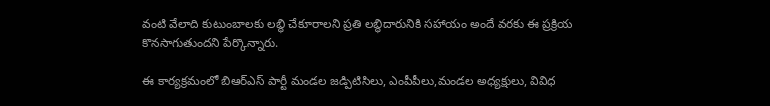వంటి వేలాది కుటుంబాలకు లబ్ధి చేకూరాలని ప్రతి లబ్ధిదారునికి సహాయం అందే వరకు ఈ ప్రక్రియ కొనసాగుతుందని పేర్కొన్నారు.

ఈ కార్యక్రమంలో బిఆర్ఎస్ పార్టీ మండల జడ్పిటిసిలు, ఎంపీపీలు,మండల అధ్యక్షులు, వివిధ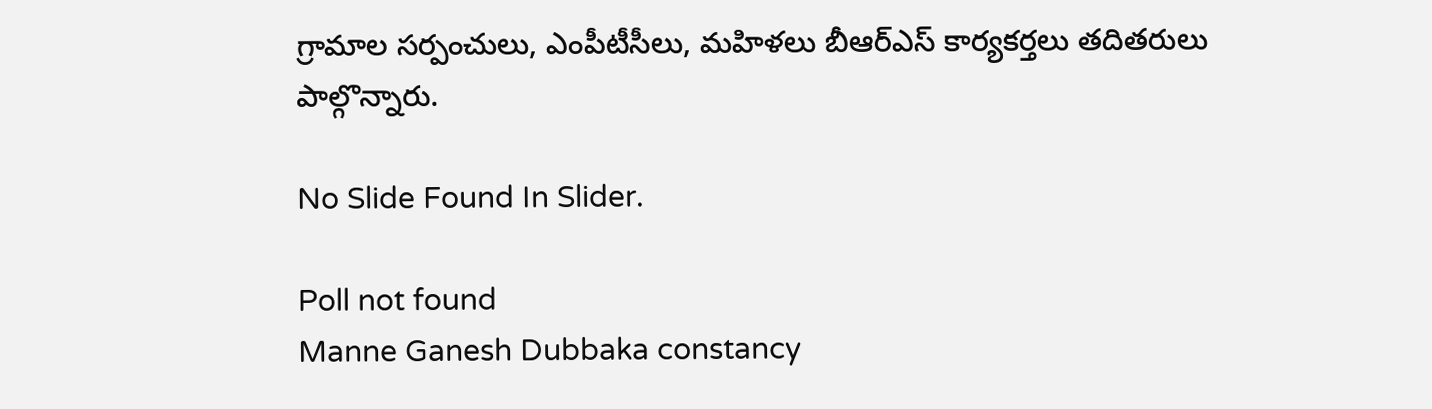గ్రామాల సర్పంచులు, ఎంపీటీసీలు, మహిళలు బీఆర్ఎస్ కార్యకర్తలు తదితరులు పాల్గొన్నారు.

No Slide Found In Slider.

Poll not found
Manne Ganesh Dubbaka constancy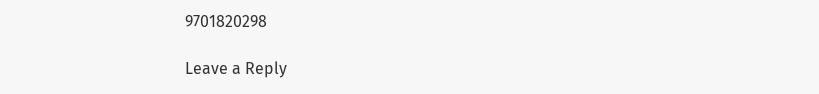9701820298

Leave a Reply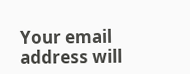Your email address will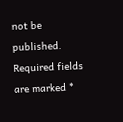not be published. Required fields are marked *